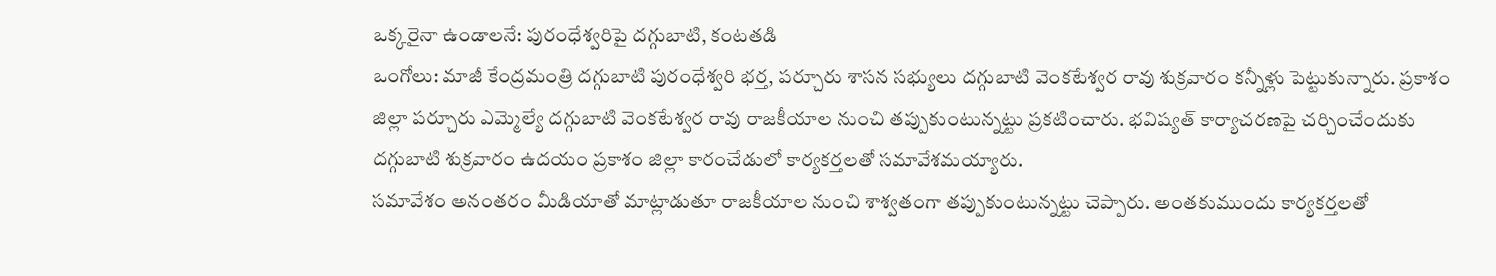ఒక్కరైనా ఉండాలనే: పురంధేశ్వరిపై దగ్గుబాటి, కంటతడి
ఒంగోలు: మాజీ కేంద్రమంత్రి దగ్గుబాటి పురంధేశ్వరి భర్త, పర్చూరు శాసన సభ్యులు దగ్గుబాటి వెంకటేశ్వర రావు శుక్రవారం కన్నీళ్లు పెట్టుకున్నారు. ప్రకాశం జిల్లా పర్చూరు ఎమ్మెల్యే దగ్గుబాటి వెంకటేశ్వర రావు రాజకీయాల నుంచి తప్పుకుంటున్నట్టు ప్రకటించారు. భవిష్యత్ కార్యాచరణపై చర్చించేందుకు దగ్గుబాటి శుక్రవారం ఉదయం ప్రకాశం జిల్లా కారంచేడులో కార్యకర్తలతో సమావేశమయ్యారు.
సమావేశం అనంతరం మీడియాతో మాట్లాడుతూ రాజకీయాల నుంచి శాశ్వతంగా తప్పుకుంటున్నట్టు చెప్పారు. అంతకుముందు కార్యకర్తలతో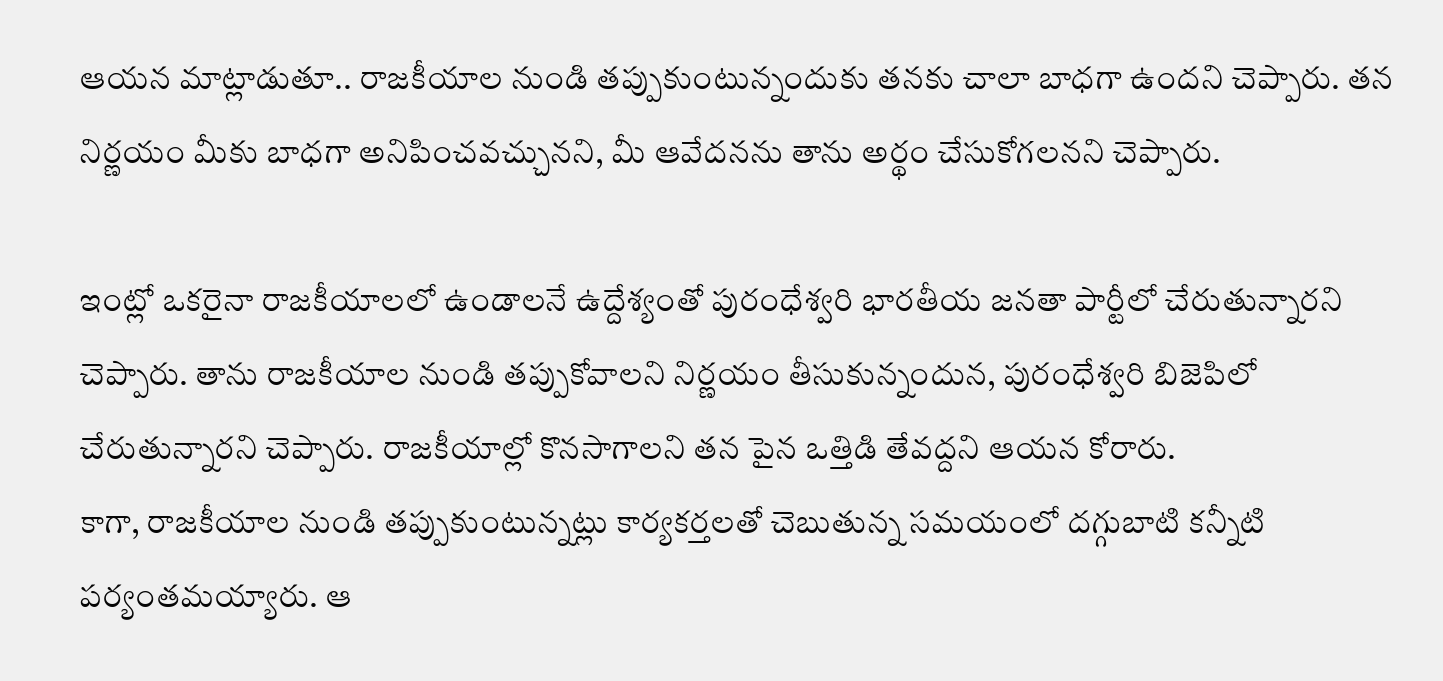ఆయన మాట్లాడుతూ.. రాజకీయాల నుండి తప్పుకుంటున్నందుకు తనకు చాలా బాధగా ఉందని చెప్పారు. తన నిర్ణయం మీకు బాధగా అనిపించవచ్చునని, మీ ఆవేదనను తాను అర్థం చేసుకోగలనని చెప్పారు.

ఇంట్లో ఒకరైనా రాజకీయాలలో ఉండాలనే ఉద్దేశ్యంతో పురంధేశ్వరి భారతీయ జనతా పార్టీలో చేరుతున్నారని చెప్పారు. తాను రాజకీయాల నుండి తప్పుకోవాలని నిర్ణయం తీసుకున్నందున, పురంధేశ్వరి బిజెపిలో చేరుతున్నారని చెప్పారు. రాజకీయాల్లో కొనసాగాలని తన పైన ఒత్తిడి తేవద్దని ఆయన కోరారు.
కాగా, రాజకీయాల నుండి తప్పుకుంటున్నట్లు కార్యకర్తలతో చెబుతున్న సమయంలో దగ్గుబాటి కన్నీటి పర్యంతమయ్యారు. ఆ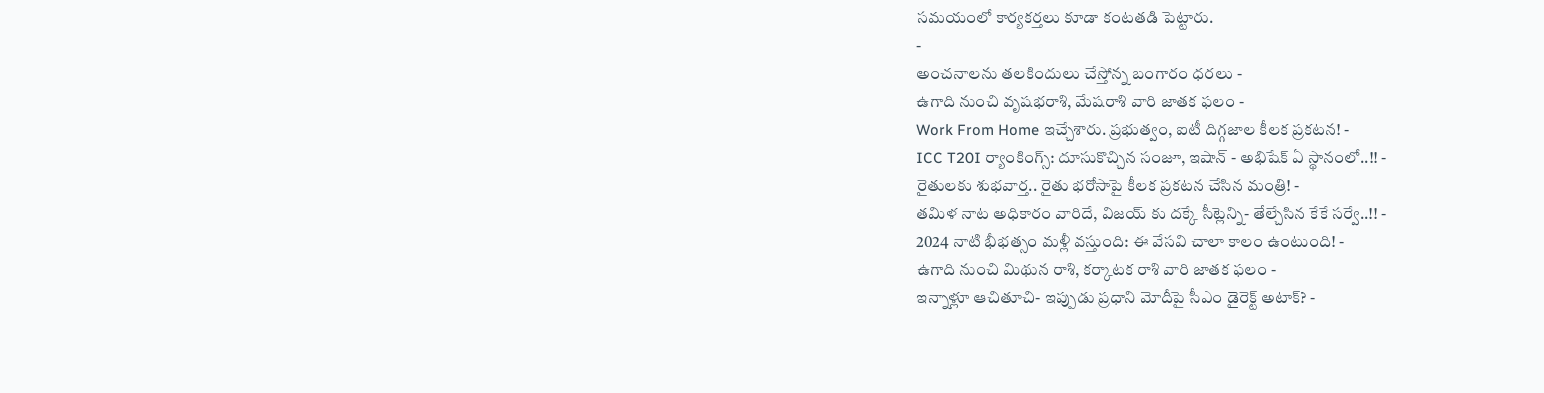సమయంలో కార్యకర్తలు కూడా కంటతడి పెట్టారు.
-
అంచనాలను తలకిందులు చేస్తోన్న బంగారం ధరలు -
ఉగాది నుంచి వృషభరాశి, మేషరాశి వారి జాతక ఫలం -
Work From Home ఇచ్చేశారు. ప్రభుత్వం, ఐటీ దిగ్గజాల కీలక ప్రకటన! -
ICC T20I ర్యాంకింగ్స్: దూసుకొచ్చిన సంజూ, ఇషాన్ - అభిషేక్ ఏ స్థానంలో..!! -
రైతులకు శుభవార్త.. రైతు భరోసాపై కీలక ప్రకటన చేసిన మంత్రి! -
తమిళ నాట అధికారం వారిదే, విజయ్ కు దక్కే సీట్లెన్ని- తేల్చేసిన కేకే సర్వే..!! -
2024 నాటి భీభత్సం మళ్లీ వస్తుంది: ఈ వేసవి చాలా కాలం ఉంటుంది! -
ఉగాది నుంచి మిథున రాశి, కర్కాటక రాశి వారి జాతక ఫలం -
ఇన్నాళ్లూ ఆచితూచి- ఇప్పుడు ప్రధాని మోదీపై సీఎం డైరెక్ట్ అటాక్? -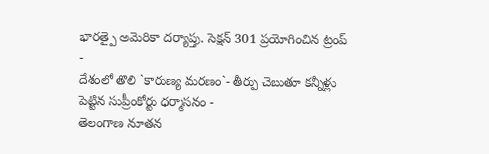భారత్పై అమెరికా దర్యాప్తు. సెక్షన్ 301 ప్రయోగించిన ట్రంప్ -
దేశంలో తొలి `కారుణ్య మరణం`- తీర్పు చెబుతూ కన్నీళ్లు పెట్టిన సుప్రీంకోర్టు ధర్మాసనం -
తెలంగాణ నూతన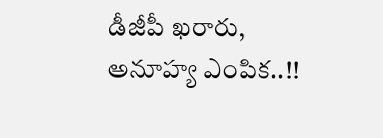డీజీపీ ఖరారు, అనూహ్య ఎంపిక..!!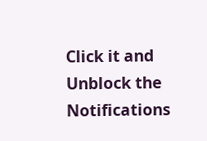Click it and Unblock the Notifications